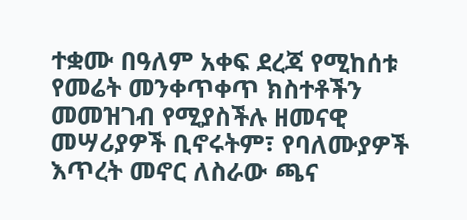ተቋሙ በዓለም አቀፍ ደረጃ የሚከሰቱ የመሬት መንቀጥቀጥ ክስተቶችን መመዝገብ የሚያስችሉ ዘመናዊ መሣሪያዎች ቢኖሩትም፣ የባለሙያዎች እጥረት መኖር ለስራው ጫና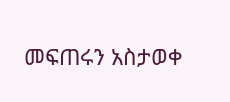መፍጠሩን አስታወቀ